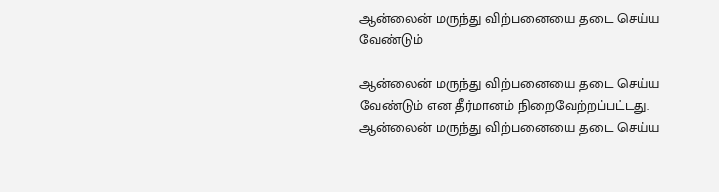ஆன்லைன் மருந்து விற்பனையை தடை செய்ய வேண்டும்

ஆன்லைன் மருந்து விற்பனையை தடை செய்ய வேண்டும் என தீர்மானம் நிறைவேற்றப்பட்டது.
ஆன்லைன் மருந்து விற்பனையை தடை செய்ய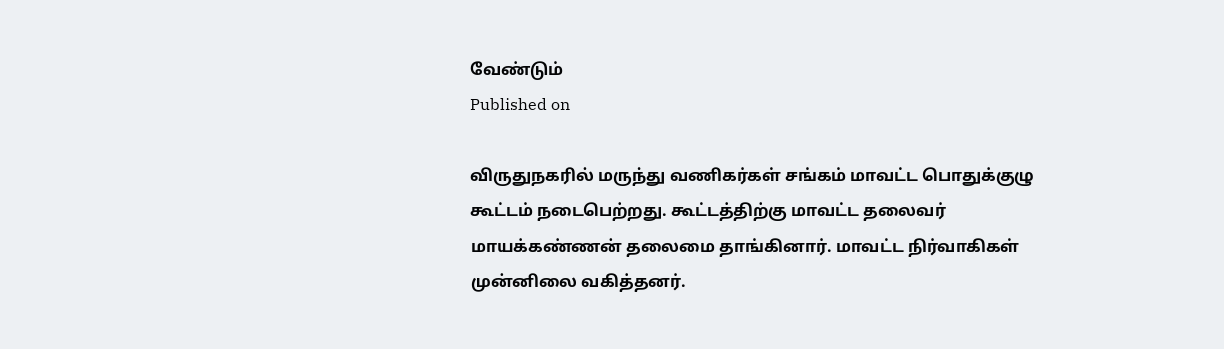வேண்டும்
Published on

விருதுநகரில் மருந்து வணிகர்கள் சங்கம் மாவட்ட பொதுக்குழு கூட்டம் நடைபெற்றது. கூட்டத்திற்கு மாவட்ட தலைவர் மாயக்கண்ணன் தலைமை தாங்கினார். மாவட்ட நிர்வாகிகள் முன்னிலை வகித்தனர்.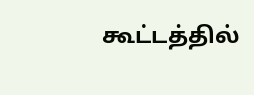கூட்டத்தில்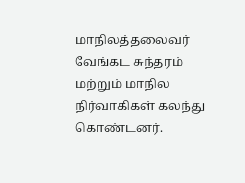மாநிலத்தலைவர் வேங்கட சுந்தரம் மற்றும் மாநில நிர்வாகிகள் கலந்து கொண்டனர்.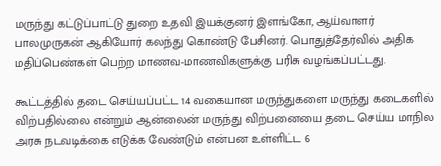மருந்து கட்டுப்பாட்டு துறை உதவி இயக்குனர் இளங்கோ, ஆய்வாளர் பாலமுருகன் ஆகியோர் கலந்து கொண்டு பேசினர். பொதுத்தேர்வில் அதிக மதிப்பெண்கள் பெற்ற மாணவ-மாணவிகளுக்கு பரிசு வழங்கப்பட்டது.

கூட்டத்தில் தடை செய்யப்பட்ட 14 வகையான மருந்துகளை மருந்து கடைகளில் விற்பதில்லை என்றும் ஆன்லைன் மருந்து விற்பனையை தடை செய்ய மாநில அரசு நடவடிக்கை எடுக்க வேண்டும் என்பன உள்ளிட்ட 6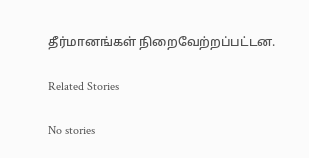தீர்மானங்கள் நிறைவேற்றப்பட்டன.

Related Stories

No stories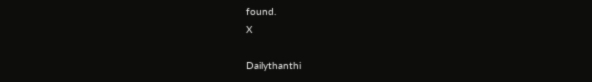found.
X

Dailythanthi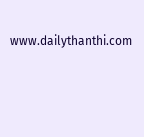www.dailythanthi.com